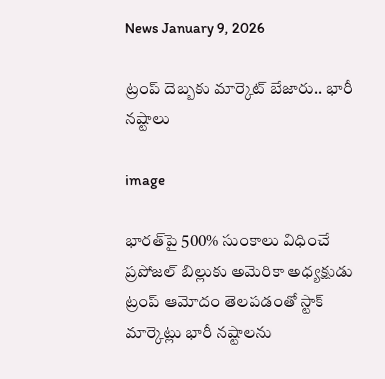News January 9, 2026

ట్రంప్ దెబ్బకు మార్కెట్ బేజారు.. భారీ నష్టాలు

image

భారత్‌పై 500% సుంకాలు విధించే ప్రపోజల్ బిల్లుకు అమెరికా అధ్యక్షుడు ట్రంప్ ఆమోదం తెలపడంతో స్టాక్ మార్కెట్లు భారీ నష్టాలను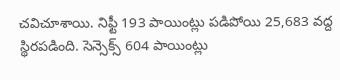చవిచూశాయి. నిఫ్టీ 193 పాయింట్లు పడిపోయి 25,683 వద్ద స్థిరపడింది. సెన్సెక్స్ 604 పాయింట్లు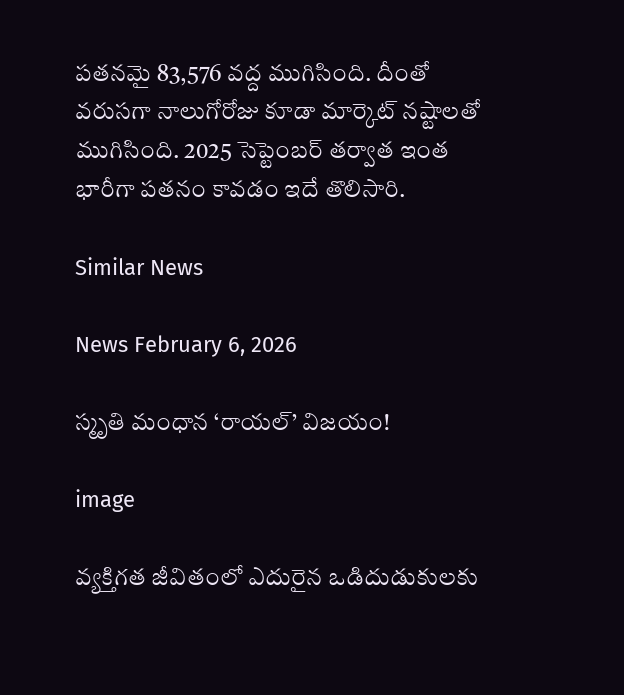పతనమై 83,576 వద్ద ముగిసింది. దీంతో వరుసగా నాలుగోరోజు కూడా మార్కెట్ నష్టాలతో ముగిసింది. 2025 సెప్టెంబర్ తర్వాత ఇంత భారీగా పతనం కావడం ఇదే తొలిసారి.

Similar News

News February 6, 2026

స్మృతి మంధాన ‘రాయల్’ విజయం!

image

వ్యక్తిగత జీవితంలో ఎదురైన ఒడిదుడుకులకు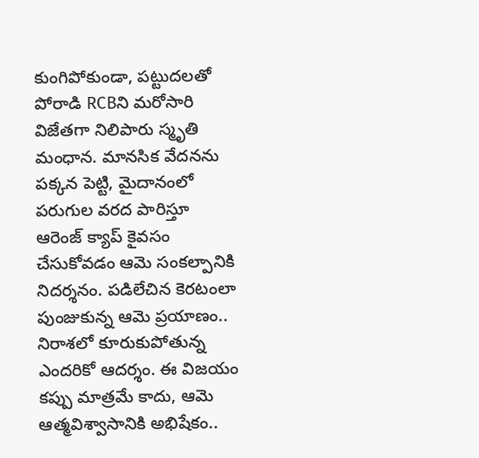కుంగిపోకుండా, పట్టుదలతో పోరాడి RCBని మరోసారి విజేతగా నిలిపారు స్మృతి మంధాన. మానసిక వేదనను పక్కన పెట్టి, మైదానంలో పరుగుల వరద పారిస్తూ ఆరెంజ్ క్యాప్ కైవసం చేసుకోవడం ఆమె సంకల్పానికి నిదర్శనం. పడిలేచిన కెరటంలా పుంజుకున్న ఆమె ప్రయాణం.. నిరాశలో కూరుకుపోతున్న ఎందరికో ఆదర్శం. ఈ విజయం కప్పు మాత్రమే కాదు, ఆమె ఆత్మవిశ్వాసానికి అభిషేకం..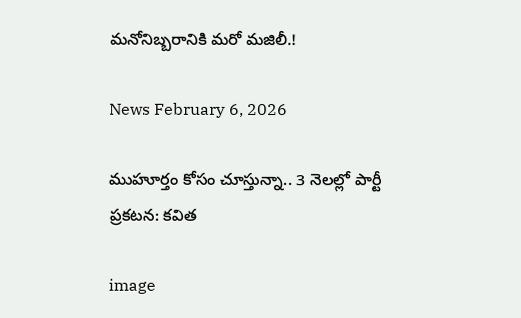మనోనిబ్బరానికి మరో మజిలీ.!

News February 6, 2026

ముహూర్తం కోసం చూస్తున్నా.. 3 నెలల్లో పార్టీ ప్రకటన: కవిత

image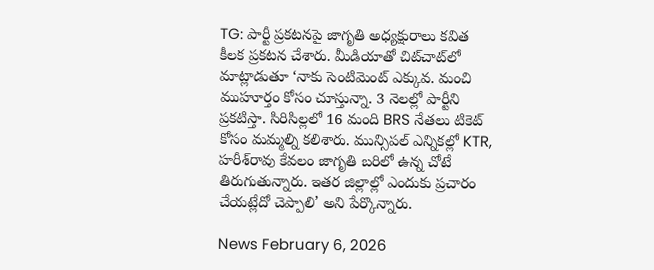TG: పార్టీ ప్రకటనపై జాగృతి అధ్యక్షురాలు కవిత కీలక ప్రకటన చేశారు. మీడియాతో చిట్‌చాట్‌లో మాట్లాడుతూ ‘నాకు సెంటిమెంట్ ఎక్కువ. మంచి ముహూర్తం కోసం చూస్తున్నా. 3 నెలల్లో పార్టీని ప్రకటిస్తా. సిరిసిల్లలో 16 మంది BRS నేతలు టికెట్ కోసం మమ్మల్ని కలిశారు. మున్సిపల్ ఎన్నికల్లో KTR, హరీశ్‌రావు కేవలం జాగృతి బరిలో ఉన్న చోటే తిరుగుతున్నారు. ఇతర జిల్లాల్లో ఎందుకు ప్రచారం చేయట్లేదో చెప్పాలి’ అని పేర్కొన్నారు.

News February 6, 2026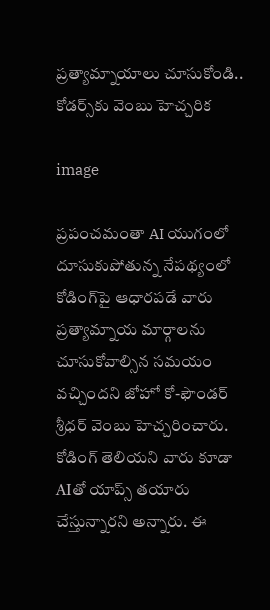ప్రత్యామ్నాయాలు చూసుకోండి.. కోడర్స్‌కు వెంబు హెచ్చరిక

image

ప్రపంచమంతా AI యుగంలో దూసుకుపోతున్న నేపథ్యంలో కోడింగ్‌పై ఆధారపడే వారు ప్రత్యామ్నాయ మార్గాలను చూసుకోవాల్సిన సమయం వచ్చిందని జోహో కో-ఫౌండర్ శ్రీధర్ వెంబు హెచ్చరించారు. కోడింగ్ తెలియని వారు కూడా AIతో యాప్స్‌ తయారు చేస్తున్నారని అన్నారు. ఈ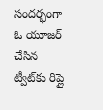సందర్భంగా ఓ యూజర్ చేసిన ట్వీట్‌కు రిప్లై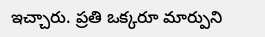ఇచ్చారు. ప్రతి ఒక్కరూ మార్పుని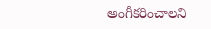అంగీకరించాలని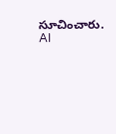సూచించారు. AI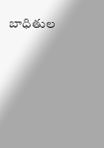బాధితుల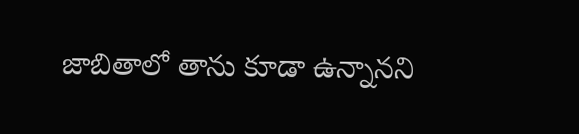జాబితాలో తాను కూడా ఉన్నానని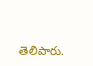తెలిపారు.